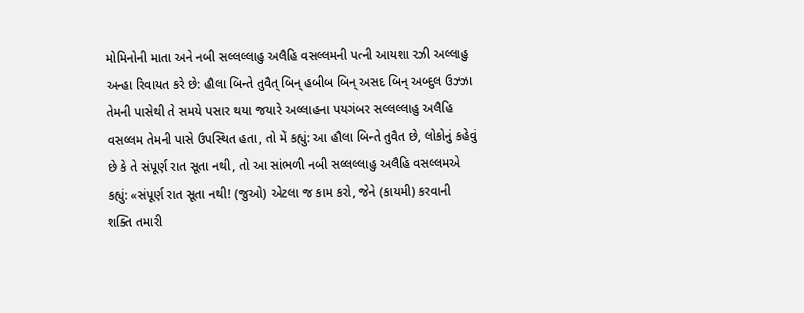મોમિનોની માતા અને નબી સલ્લલ્લાહુ અલૈહિ વસલ્લમની પત્ની આયશા રઝી અલ્લાહુ અન્હા રિવાયત કરે છે: હૌલા બિન્તે તુવૈત્ બિન્ હબીબ બિન્ અસદ બિન્ અબ્દુલ ઉઝ્ઝા તેમની પાસેથી તે સમયે પસાર થયા જયારે અલ્લાહના પયગંબર સલ્લલ્લાહુ અલૈહિ વસલ્લમ તેમની પાસે ઉપસ્થિત હતા, તો મેં કહ્યું: આ હૌલા બિન્તે તુવૈત છે, લોકોનું કહેવું છે કે તે સંપૂર્ણ રાત સૂતા નથી, તો આ સાંભળી નબી સલ્લલ્લાહુ અલૈહિ વસલ્લમએ કહ્યું: «સંપૂર્ણ રાત સૂતા નથી! (જુઓ) એટલા જ કામ કરો, જેને (કાયમી) કરવાની શક્તિ તમારી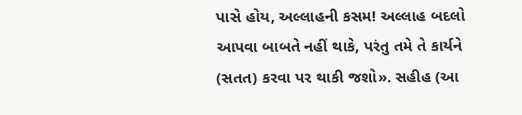પાસે હોય, અલ્લાહની કસમ! અલ્લાહ બદલો આપવા બાબતે નહીં થાકે, પરંતુ તમે તે કાર્યને (સતત) કરવા પર થાકી જશો». સહીહ (આ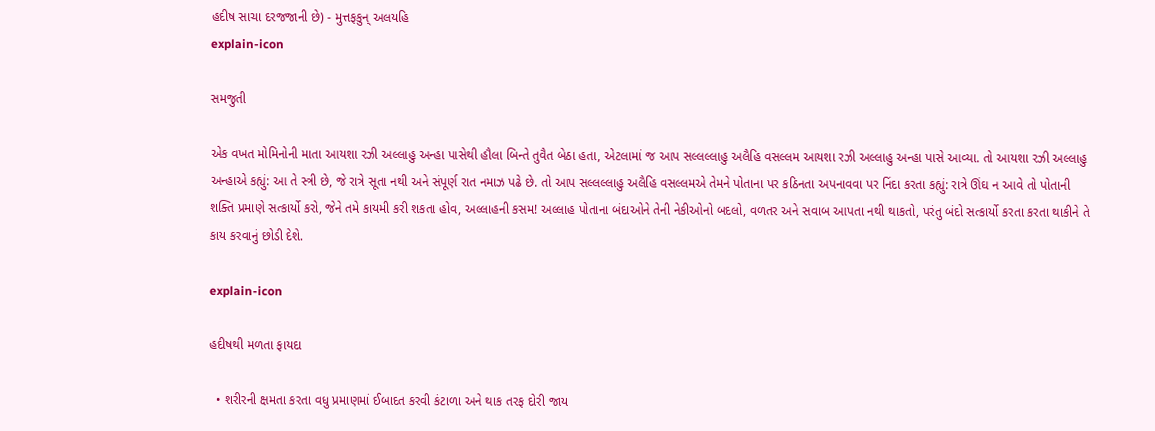હદીષ સાચા દરજજાની છે) - મુત્તફકુન્ અલયહિ
explain-icon

સમજુતી

એક વખત મોમિનોની માતા આયશા રઝી અલ્લાહુ અન્હા પાસેથી હૌલા બિન્તે તુવૈત બેઠા હતા, એટલામાં જ આપ સલ્લલ્લાહુ અલૈહિ વસલ્લમ આયશા રઝી અલ્લાહુ અન્હા પાસે આવ્યા. તો આયશા રઝી અલ્લાહુ અન્હાએ કહ્યું: આ તે સ્ત્રી છે, જે રાત્રે સૂતા નથી અને સંપૂર્ણ રાત નમાઝ પઢે છે. તો આપ સલ્લલ્લાહુ અલૈહિ વસલ્લમએ તેમને પોતાના પર કઠિનતા અપનાવવા પર નિંદા કરતા કહ્યું: રાત્રે ઊંઘ ન આવે તો પોતાની શક્તિ પ્રમાણે સત્કાર્યો કરો, જેને તમે કાયમી કરી શકતા હોવ, અલ્લાહની કસમ! અલ્લાહ પોતાના બંદાઓને તેની નેકીઓનો બદલો, વળતર અને સવાબ આપતા નથી થાકતો, પરંતુ બંદો સત્કાર્યો કરતા કરતા થાકીને તે કાય કરવાનું છોડી દેશે.

explain-icon

હદીષથી મળતા ફાયદા

  • શરીરની ક્ષમતા કરતા વધુ પ્રમાણમાં ઈબાદત કરવી કંટાળા અને થાક તરફ દોરી જાય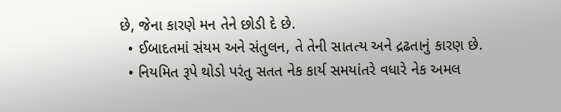છે, જેના કારણે મન તેને છોડી દે છે.
  • ઈબાદતમાં સંયમ અને સંતુલન, તે તેની સાતત્ય અને દ્રઢતાનું કારણ છે.
  • નિયમિત રૂપે થોડો પરંતુ સતત નેક કાર્ય સમયાંતરે વધારે નેક અમલ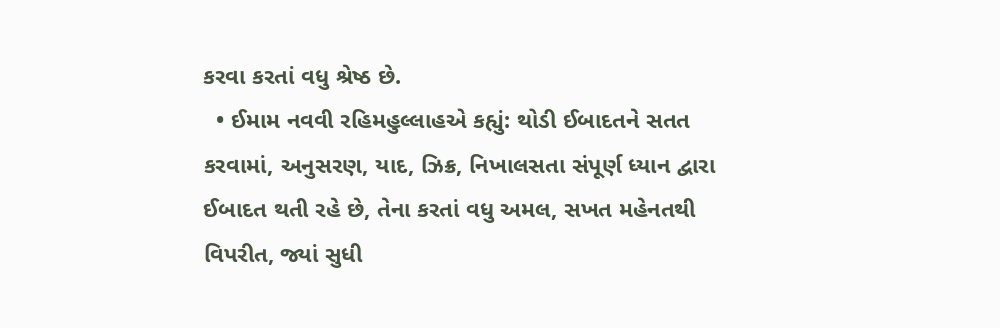કરવા કરતાં વધુ શ્રેષ્ઠ છે.
  • ઈમામ નવવી રહિમહુલ્લાહએ કહ્યું: થોડી ઈબાદતને સતત કરવામાં, અનુસરણ, યાદ, ઝિક્ર, નિખાલસતા સંપૂર્ણ ધ્યાન દ્વારા ઈબાદત થતી રહે છે, તેના કરતાં વધુ અમલ, સખત મહેનતથી વિપરીત, જ્યાં સુધી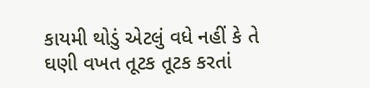કાયમી થોડું એટલું વધે નહીં કે તે ઘણી વખત તૂટક તૂટક કરતાં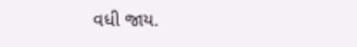વધી જાય.